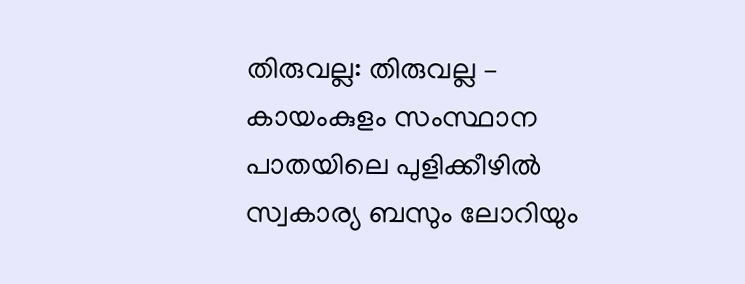തിരുവല്ല: തിരുവല്ല – കായംകുളം സംസ്ഥാന പാതയിലെ പുളിക്കീഴിൽ സ്വകാര്യ ബസും ലോറിയും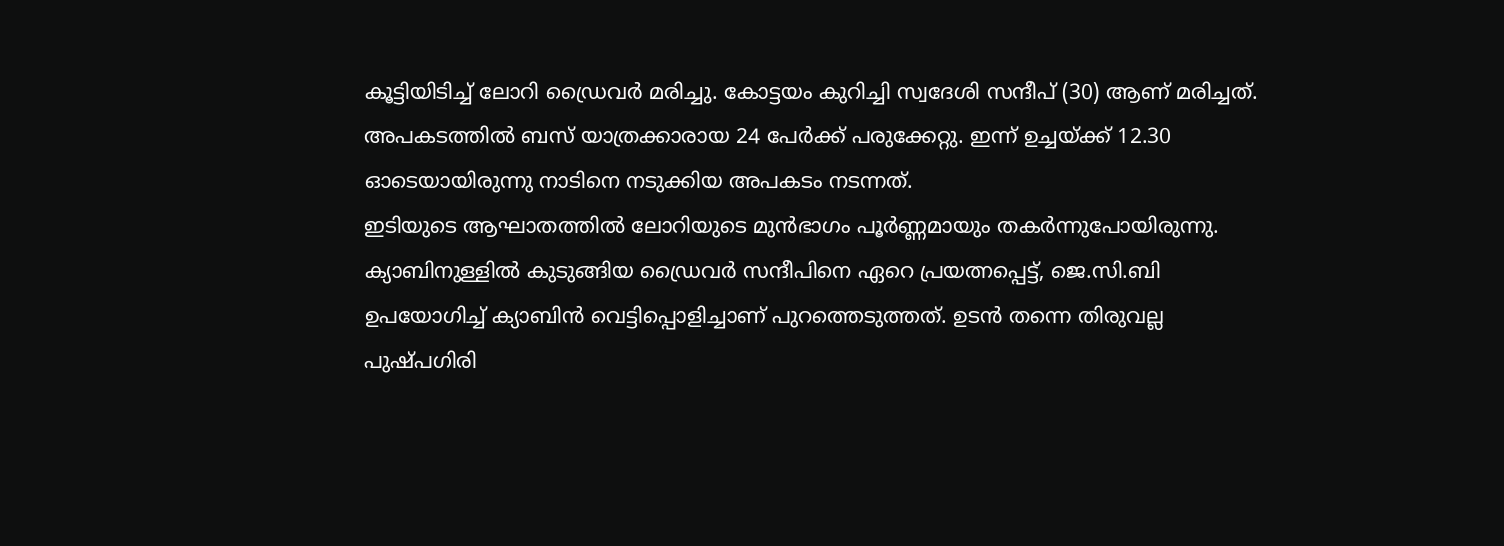കൂട്ടിയിടിച്ച് ലോറി ഡ്രൈവർ മരിച്ചു. കോട്ടയം കുറിച്ചി സ്വദേശി സന്ദീപ് (30) ആണ് മരിച്ചത്. അപകടത്തിൽ ബസ് യാത്രക്കാരായ 24 പേർക്ക് പരുക്കേറ്റു. ഇന്ന് ഉച്ചയ്ക്ക് 12.30 ഓടെയായിരുന്നു നാടിനെ നടുക്കിയ അപകടം നടന്നത്.
ഇടിയുടെ ആഘാതത്തിൽ ലോറിയുടെ മുൻഭാഗം പൂർണ്ണമായും തകർന്നുപോയിരുന്നു. ക്യാബിനുള്ളിൽ കുടുങ്ങിയ ഡ്രൈവർ സന്ദീപിനെ ഏറെ പ്രയത്നപ്പെട്ട്, ജെ.സി.ബി ഉപയോഗിച്ച് ക്യാബിൻ വെട്ടിപ്പൊളിച്ചാണ് പുറത്തെടുത്തത്. ഉടൻ തന്നെ തിരുവല്ല പുഷ്പഗിരി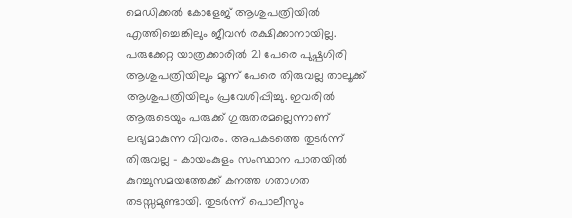മെഡിക്കൽ കോളേജ് ആശുപത്രിയിൽ എത്തിച്ചെങ്കിലും ജീവൻ രക്ഷിക്കാനായില്ല.
പരുക്കേറ്റ യാത്രക്കാരിൽ 21 പേരെ പുഷ്പഗിരി ആശുപത്രിയിലും മൂന്ന് പേരെ തിരുവല്ല താലൂക്ക് ആശുപത്രിയിലും പ്രവേശിപ്പിച്ചു. ഇവരിൽ ആരുടെയും പരുക്ക് ഗുരുതരമല്ലെന്നാണ് ലഭ്യമാകുന്ന വിവരം. അപകടത്തെ തുടർന്ന് തിരുവല്ല – കായംകുളം സംസ്ഥാന പാതയിൽ കുറച്ചുസമയത്തേക്ക് കനത്ത ഗതാഗത തടസ്സമുണ്ടായി. തുടർന്ന് പൊലീസും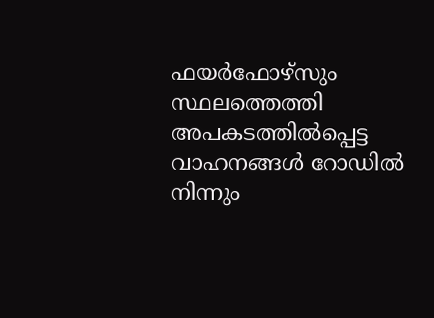ഫയർഫോഴ്സും സ്ഥലത്തെത്തി അപകടത്തിൽപ്പെട്ട വാഹനങ്ങൾ റോഡിൽ നിന്നും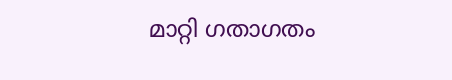മാറ്റി ഗതാഗതം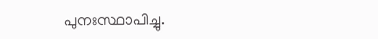പുനഃസ്ഥാപിച്ചു.